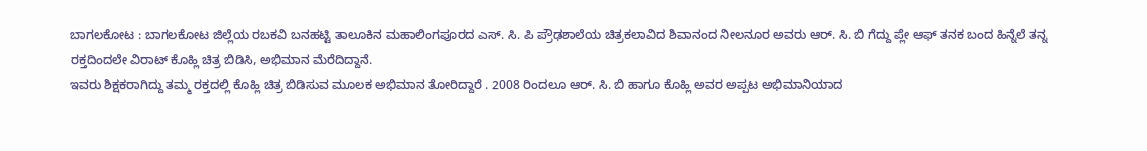ಬಾಗಲಕೋಟ : ಬಾಗಲಕೋಟ ಜಿಲ್ಲೆಯ ರಬಕವಿ ಬನಹಟ್ಟಿ ತಾಲೂಕಿನ ಮಹಾಲಿಂಗಪೂರದ ಎಸ್. ಸಿ. ಪಿ ಪ್ರೌಢಶಾಲೆಯ ಚಿತ್ರಕಲಾವಿದ ಶಿವಾನಂದ ನೀಲನೂರ ಅವರು ಆರ್. ಸಿ. ಬಿ ಗೆದ್ದು ಪ್ಲೇ ಆಫ್ ತನಕ ಬಂದ ಹಿನ್ನೆಲೆ ತನ್ನ ರಕ್ತದಿಂದಲೇ ವಿರಾಟ್ ಕೊಹ್ಲಿ ಚಿತ್ರ ಬಿಡಿಸಿ, ಅಭಿಮಾನ ಮೆರೆದಿದ್ದಾನೆ.
ಇವರು ಶಿಕ್ಷಕರಾಗಿದ್ದು ತಮ್ಮ ರಕ್ತದಲ್ಲಿ ಕೊಹ್ಲಿ ಚಿತ್ರ ಬಿಡಿಸುವ ಮೂಲಕ ಅಭಿಮಾನ ತೋರಿದ್ದಾರೆ . 2008 ರಿಂದಲೂ ಆರ್. ಸಿ. ಬಿ ಹಾಗೂ ಕೊಹ್ಲಿ ಅವರ ಅಪ್ಪಟ ಅಭಿಮಾನಿಯಾದ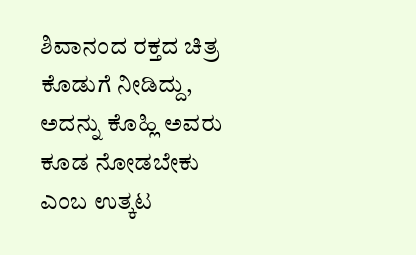ಶಿವಾನಂದ ರಕ್ತದ ಚಿತ್ರ ಕೊಡುಗೆ ನೀಡಿದ್ದು, ಅದನ್ನು ಕೊಹ್ಲಿ ಅವರು ಕೂಡ ನೋಡಬೇಕು ಎಂಬ ಉತ್ಕಟ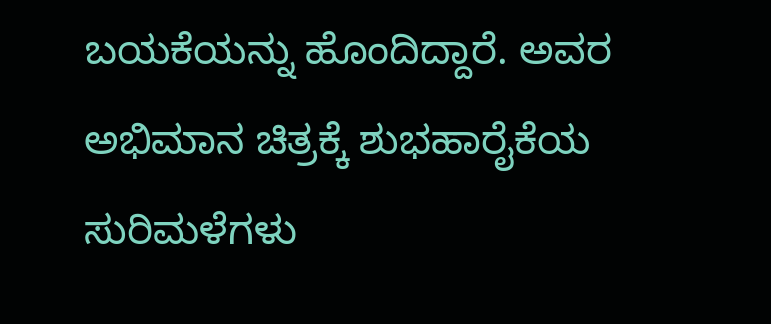ಬಯಕೆಯನ್ನು ಹೊಂದಿದ್ದಾರೆ. ಅವರ ಅಭಿಮಾನ ಚಿತ್ರಕ್ಕೆ ಶುಭಹಾರೈಕೆಯ ಸುರಿಮಳೆಗಳು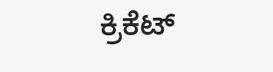ಕ್ರಿಕೆಟ್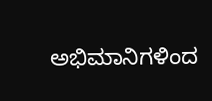ಅಭಿಮಾನಿಗಳಿಂದ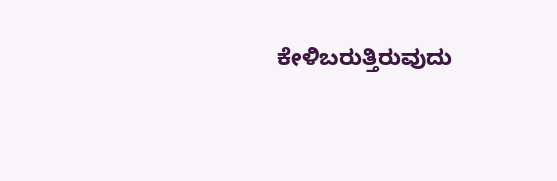ಕೇಳಿಬರುತ್ತಿರುವುದು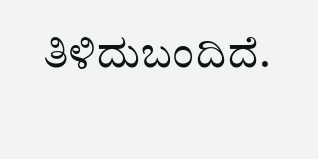ತಿಳಿದುಬಂದಿದೆ.